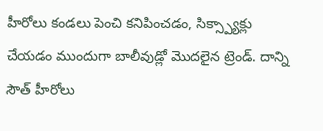హీరోలు కండలు పెంచి కనిపించడం, సిక్స్ప్యాక్లు చేయడం ముందుగా బాలీవుడ్లో మొదలైన ట్రెండ్. దాన్ని సౌత్ హీరోలు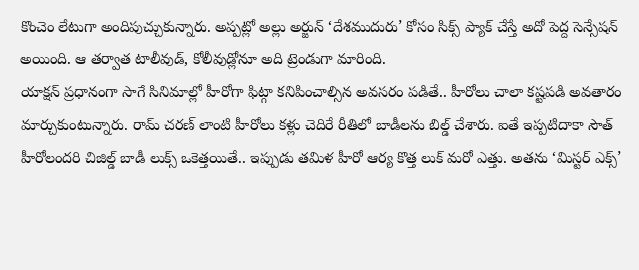కొంచెం లేటుగా అందిపుచ్చుకున్నారు. అప్పట్లో అల్లు అర్జున్ ‘దేశముదురు’ కోసం సిక్స్ ప్యాక్ చేస్తే అదో పెద్ద సెన్సేషన్ అయింది. ఆ తర్వాత టాలీవుడ్, కోలీవుడ్లోనూ అది ట్రెండుగా మారింది.
యాక్షన్ ప్రధానంగా సాగే సినిమాల్లో హీరోగా ఫిట్గా కనిపించాల్సిన అవసరం పడితే.. హీరోలు చాలా కష్టపడి అవతారం మార్చుకుంటున్నారు. రామ్ చరణ్ లాంటి హీరోలు కళ్లు చెదిరే రీతిలో బాడీలను బిల్డ్ చేశారు. ఐతే ఇప్పటిదాకా సౌత్ హీరోలందరి చిజిల్డ్ బాడీ లుక్స్ ఒకెత్తయితే.. ఇప్పుడు తమిళ హీరో ఆర్య కొత్త లుక్ మరో ఎత్తు. అతను ‘మిస్టర్ ఎక్స్’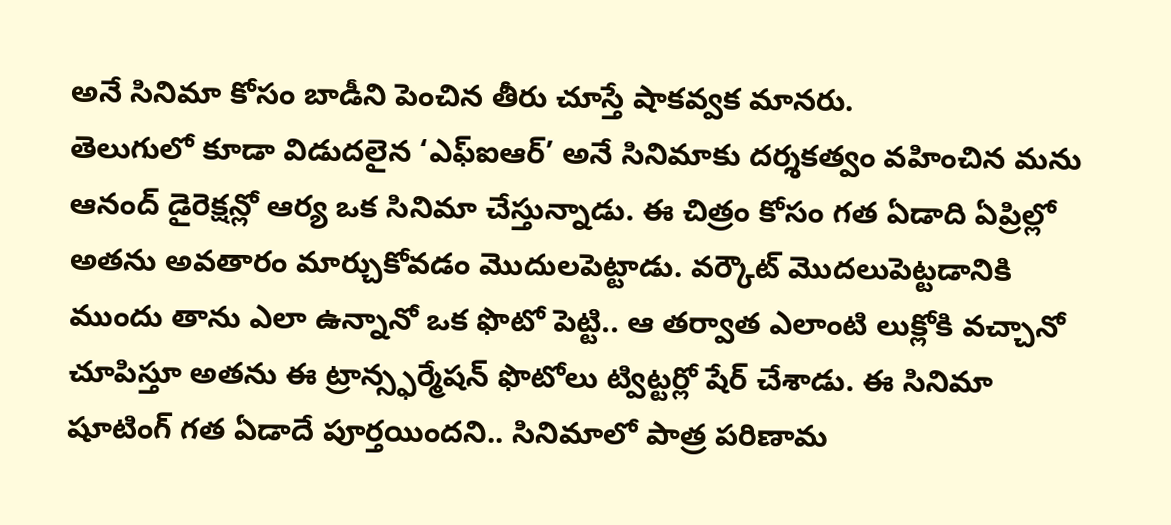అనే సినిమా కోసం బాడీని పెంచిన తీరు చూస్తే షాకవ్వక మానరు.
తెలుగులో కూడా విడుదలైన ‘ఎఫ్ఐఆర్’ అనే సినిమాకు దర్శకత్వం వహించిన మను ఆనంద్ డైరెక్షన్లో ఆర్య ఒక సినిమా చేస్తున్నాడు. ఈ చిత్రం కోసం గత ఏడాది ఏప్రిల్లో అతను అవతారం మార్చుకోవడం మొదులపెట్టాడు. వర్కౌట్ మొదలుపెట్టడానికి ముందు తాను ఎలా ఉన్నానో ఒక ఫొటో పెట్టి.. ఆ తర్వాత ఎలాంటి లుక్లోకి వచ్చానో చూపిస్తూ అతను ఈ ట్రాన్స్ఫర్మేషన్ ఫొటోలు ట్విట్టర్లో షేర్ చేశాడు. ఈ సినిమా షూటింగ్ గత ఏడాదే పూర్తయిందని.. సినిమాలో పాత్ర పరిణామ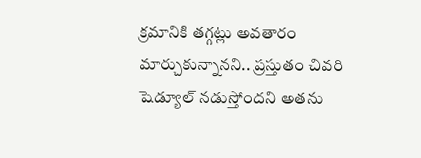క్రమానికి తగ్గట్లు అవతారం మార్చుకున్నానని.. ప్రస్తుతం చివరి షెడ్యూల్ నడుస్తోందని అతను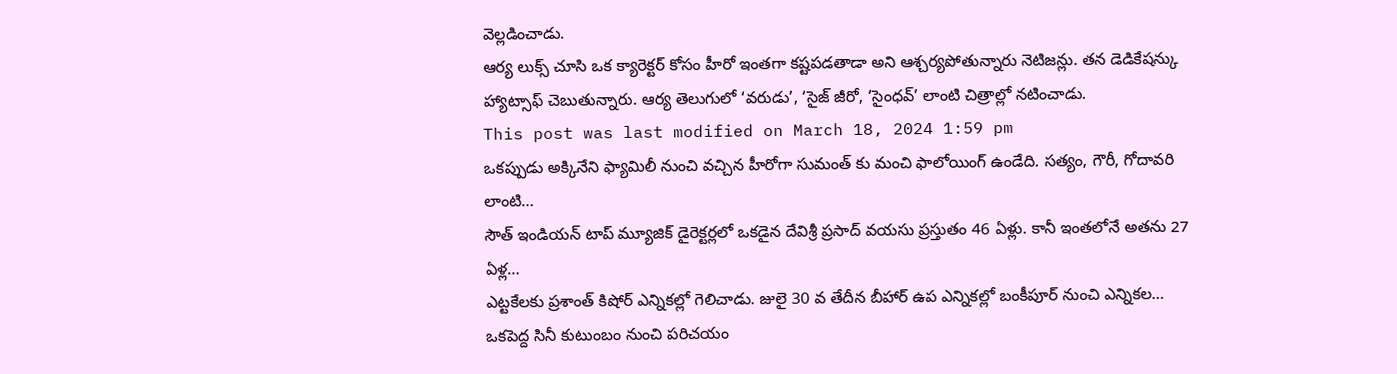వెల్లడించాడు.
ఆర్య లుక్స్ చూసి ఒక క్యారెక్టర్ కోసం హీరో ఇంతగా కష్టపడతాడా అని ఆశ్చర్యపోతున్నారు నెటిజన్లు. తన డెడికేషన్కు హ్యాట్సాఫ్ చెబుతున్నారు. ఆర్య తెలుగులో ‘వరుడు’, ‘సైజ్ జీరో, ‘సైంధవ్’ లాంటి చిత్రాల్లో నటించాడు.
This post was last modified on March 18, 2024 1:59 pm
ఒకప్పుడు అక్కినేని ఫ్యామిలీ నుంచి వచ్చిన హీరోగా సుమంత్ కు మంచి ఫాలోయింగ్ ఉండేది. సత్యం, గౌరీ, గోదావరి లాంటి…
సౌత్ ఇండియన్ టాప్ మ్యూజిక్ డైరెక్టర్లలో ఒకడైన దేవిశ్రీ ప్రసాద్ వయసు ప్రస్తుతం 46 ఏళ్లు. కానీ ఇంతలోనే అతను 27 ఏళ్ల…
ఎట్టకేలకు ప్రశాంత్ కిషోర్ ఎన్నికల్లో గెలిచాడు. జులై 30 వ తేదీన బీహార్ ఉప ఎన్నికల్లో బంకీపూర్ నుంచి ఎన్నికల…
ఒకపెద్ద సినీ కుటుంబం నుంచి పరిచయం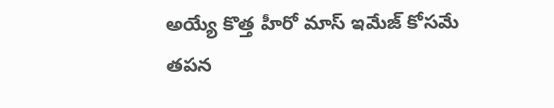అయ్యే కొత్త హీరో మాస్ ఇమేజ్ కోసమే తపన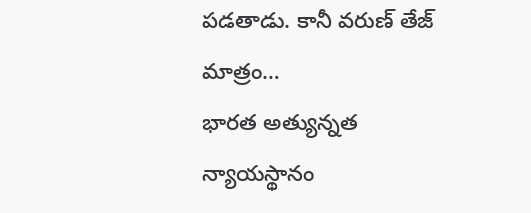పడతాడు. కానీ వరుణ్ తేజ్ మాత్రం…
భారత అత్యున్నత న్యాయస్థానం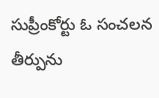సుప్రీంకోర్టు ఓ సంచలన తీర్పును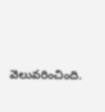వెలువరించింది.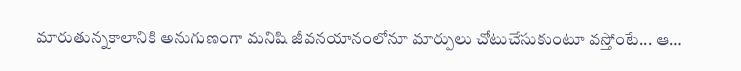మారుతున్నకాలానికి అనుగుణంగా మనిషి జీవనయానంలోనూ మార్పులు చోటుచేసుకుంటూ వస్తోంటే... ఆ…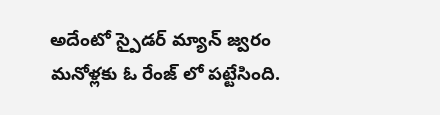అదేంటో స్పైడర్ మ్యాన్ జ్వరం మనోళ్లకు ఓ రేంజ్ లో పట్టేసింది.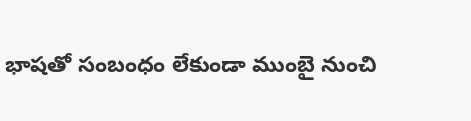భాషతో సంబంధం లేకుండా ముంబై నుంచి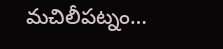మచిలీపట్నం…